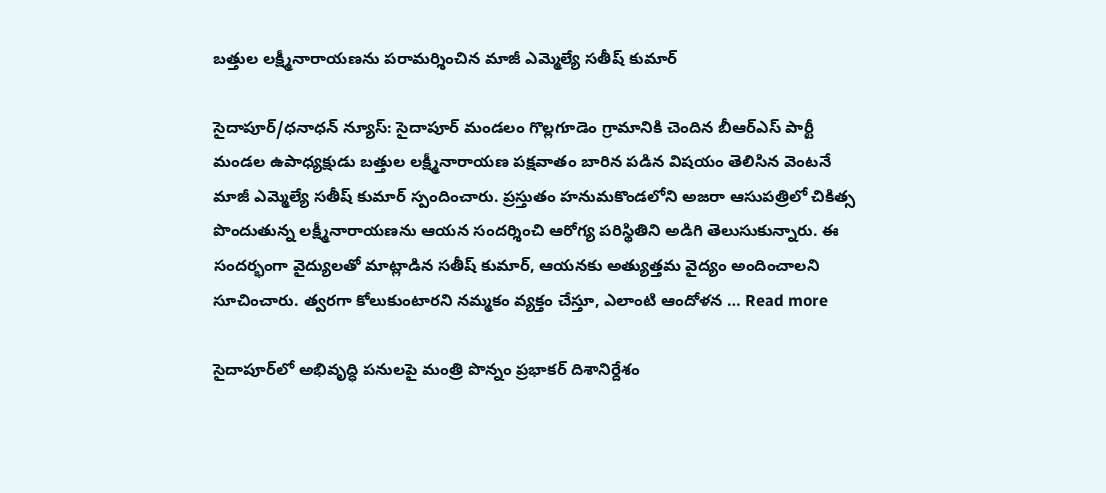బత్తుల లక్ష్మీనారాయణను పరామర్శించిన మాజీ ఎమ్మెల్యే సతీష్ కుమార్

సైదాపూర్/ధనాధన్ న్యూస్: సైదాపూర్ మండలం గొల్లగూడెం గ్రామానికి చెందిన బీఆర్‌ఎస్ పార్టీ మండల ఉపాధ్యక్షుడు బత్తుల లక్ష్మీనారాయణ పక్షవాతం బారిన పడిన విషయం తెలిసిన వెంటనే మాజీ ఎమ్మెల్యే సతీష్ కుమార్ స్పందించారు. ప్రస్తుతం హనుమకొండలోని అజరా ఆసుపత్రిలో చికిత్స పొందుతున్న లక్ష్మీనారాయణను ఆయన సందర్శించి ఆరోగ్య పరిస్థితిని అడిగి తెలుసుకున్నారు. ఈ సందర్భంగా వైద్యులతో మాట్లాడిన సతీష్ కుమార్, ఆయనకు అత్యుత్తమ వైద్యం అందించాలని సూచించారు. త్వరగా కోలుకుంటారని నమ్మకం వ్యక్తం చేస్తూ, ఎలాంటి ఆందోళన … Read more

సైదాపూర్‌లో అభివృద్ధి పనులపై మంత్రి పొన్నం ప్రభాకర్ దిశానిర్దేశం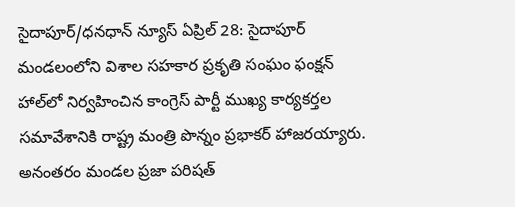సైదాపూర్/ధనధాన్ న్యూస్ ఏప్రిల్ 28: సైదాపూర్ మండలంలోని విశాల సహకార ప్రకృతి సంఘం ఫంక్షన్ హాల్‌లో నిర్వహించిన కాంగ్రెస్ పార్టీ ముఖ్య కార్యకర్తల సమావేశానికి రాష్ట్ర మంత్రి పొన్నం ప్రభాకర్ హాజరయ్యారు. అనంతరం మండల ప్రజా పరిషత్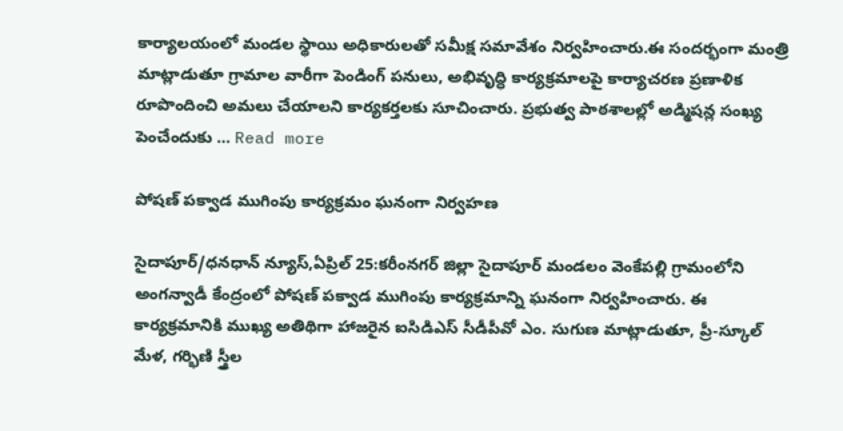కార్యాలయంలో మండల స్థాయి అధికారులతో సమీక్ష సమావేశం నిర్వహించారు.ఈ సందర్భంగా మంత్రి మాట్లాడుతూ గ్రామాల వారీగా పెండింగ్ పనులు, అభివృద్ధి కార్యక్రమాలపై కార్యాచరణ ప్రణాళిక రూపొందించి అమలు చేయాలని కార్యకర్తలకు సూచించారు. ప్రభుత్వ పాఠశాలల్లో అడ్మిషన్ల సంఖ్య పెంచేందుకు … Read more

పోషణ్ పక్వాడ ముగింపు కార్యక్రమం ఘనంగా నిర్వహణ

సైదాపూర్/ధనధాన్ న్యూస్,ఏప్రిల్ 25:కరీంనగర్ జిల్లా సైదాపూర్ మండలం వెంకేపల్లి గ్రామంలోని అంగన్వాడీ కేంద్రంలో పోషణ్ పక్వాడ ముగింపు కార్యక్రమాన్ని ఘనంగా నిర్వహించారు. ఈ కార్యక్రమానికి ముఖ్య అతిథిగా హాజరైన ఐసిడిఎస్ సీడీపీవో ఎం. సుగుణ మాట్లాడుతూ, ప్రీ-స్కూల్ మేళ, గర్భిణి స్త్రీల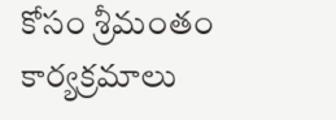కోసం శ్రీమంతం కార్యక్రమాలు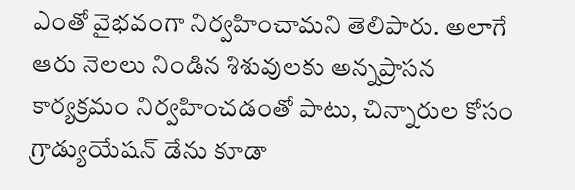ఎంతో వైభవంగా నిర్వహించామని తెలిపారు. అలాగే ఆరు నెలలు నిండిన శిశువులకు అన్నప్రాసన కార్యక్రమం నిర్వహించడంతో పాటు, చిన్నారుల కోసం గ్రాడ్యుయేషన్ డేను కూడా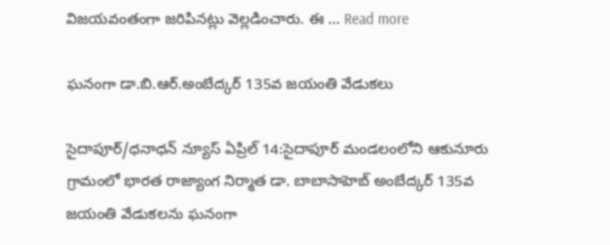విజయవంతంగా జరిపినట్లు వెల్లడించారు. ఈ … Read more

ఘనంగా డా.బి.ఆర్.అంబేద్కర్ 135వ జయంతి వేడుకలు

సైదాపూర్/ధనాధన్ న్యూస్ ఏప్రిల్ 14:సైదాపూర్ మండలంలోని ఆకునూరు గ్రామంలో భారత రాజ్యాంగ నిర్మాత డా. బాబాసాహెబ్ అంబేద్కర్ 135వ జయంతి వేడుకలను ఘనంగా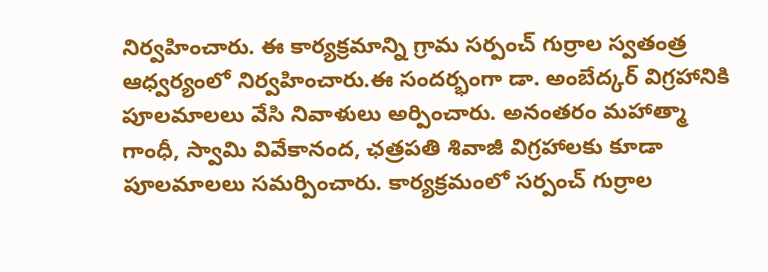నిర్వహించారు. ఈ కార్యక్రమాన్ని గ్రామ సర్పంచ్ గుర్రాల స్వతంత్ర ఆధ్వర్యంలో నిర్వహించారు.ఈ సందర్భంగా డా. అంబేద్కర్ విగ్రహానికి పూలమాలలు వేసి నివాళులు అర్పించారు. అనంతరం మహాత్మా గాంధీ, స్వామి వివేకానంద, ఛత్రపతి శివాజీ విగ్రహాలకు కూడా పూలమాలలు సమర్పించారు. కార్యక్రమంలో సర్పంచ్ గుర్రాల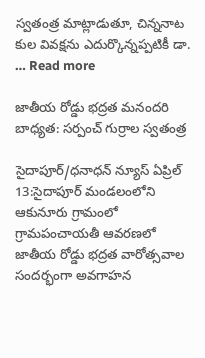స్వతంత్ర మాట్లాడుతూ, చిన్ననాట కుల వివక్షను ఎదుర్కొన్నప్పటికీ డా. … Read more

జాతీయ రోడ్డు భద్రత మనందరి బాధ్యత: సర్పంచ్ గుర్రాల స్వతంత్ర

సైదాపూర్/ధనాధన్ న్యూస్ ఏప్రిల్ 13:సైదాపూర్ మండలంలోని ఆకునూరు గ్రామంలో గ్రామపంచాయతీ ఆవరణలో జాతీయ రోడ్డు భద్రత వారోత్సవాల సందర్భంగా అవగాహన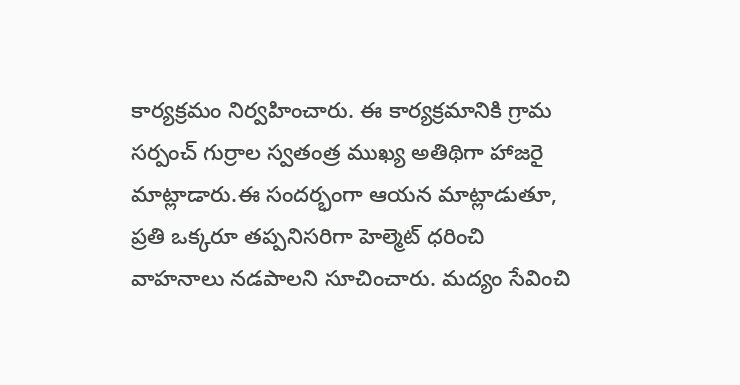కార్యక్రమం నిర్వహించారు. ఈ కార్యక్రమానికి గ్రామ సర్పంచ్ గుర్రాల స్వతంత్ర ముఖ్య అతిథిగా హాజరై మాట్లాడారు.ఈ సందర్భంగా ఆయన మాట్లాడుతూ, ప్రతి ఒక్కరూ తప్పనిసరిగా హెల్మెట్ ధరించి వాహనాలు నడపాలని సూచించారు. మద్యం సేవించి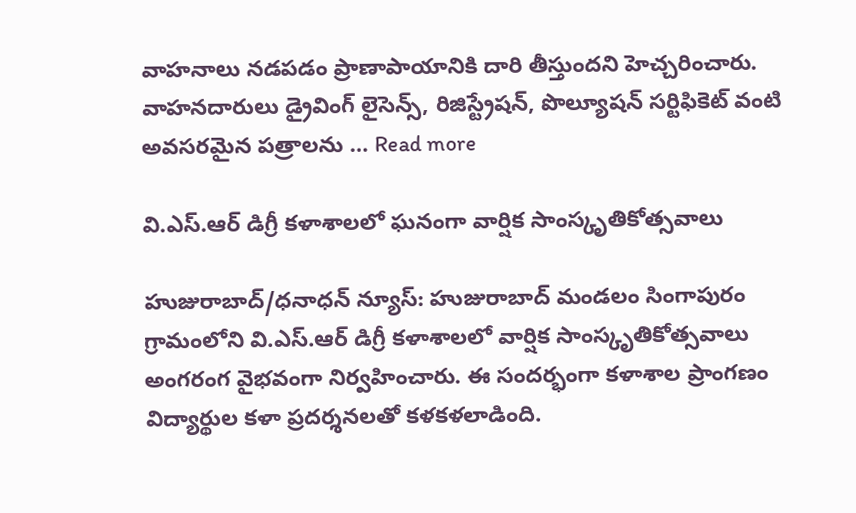వాహనాలు నడపడం ప్రాణాపాయానికి దారి తీస్తుందని హెచ్చరించారు. వాహనదారులు డ్రైవింగ్ లైసెన్స్, రిజిస్ట్రేషన్, పొల్యూషన్ సర్టిఫికెట్ వంటి అవసరమైన పత్రాలను … Read more

వి.ఎస్.ఆర్ డిగ్రీ కళాశాలలో ఘనంగా వార్షిక సాంస్కృతికోత్సవాలు

హుజురాబాద్/ధనాధన్ న్యూస్: హుజురాబాద్ మండలం సింగాపురం గ్రామంలోని వి.ఎస్.ఆర్ డిగ్రీ కళాశాలలో వార్షిక సాంస్కృతికోత్సవాలు అంగరంగ వైభవంగా నిర్వహించారు. ఈ సందర్భంగా కళాశాల ప్రాంగణం విద్యార్థుల కళా ప్రదర్శనలతో కళకళలాడింది.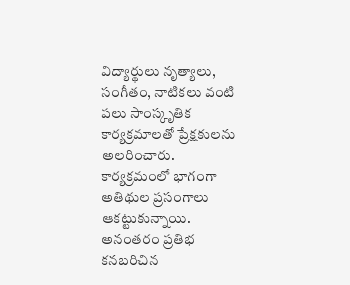విద్యార్థులు నృత్యాలు, సంగీతం, నాటికలు వంటి పలు సాంస్కృతిక కార్యక్రమాలతో ప్రేక్షకులను అలరించారు. కార్యక్రమంలో భాగంగా అతిథుల ప్రసంగాలు ఆకట్టుకున్నాయి. అనంతరం ప్రతిభ కనబరిచిన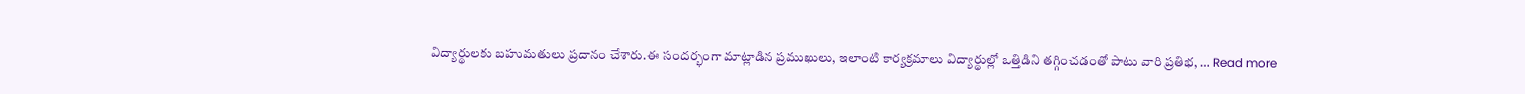విద్యార్థులకు బహుమతులు ప్రదానం చేశారు.ఈ సందర్భంగా మాట్లాడిన ప్రముఖులు, ఇలాంటి కార్యక్రమాలు విద్యార్థుల్లో ఒత్తిడిని తగ్గించడంతో పాటు వారి ప్రతిభ, … Read more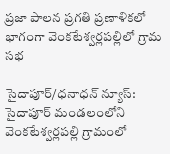ప్రజా పాలన ప్రగతి ప్రణాళికలో భాగంగా వెంకటేశ్వర్లపల్లిలో గ్రామ సభ

సైదాపూర్/ధనాధన్ న్యూస్: సైదాపూర్ మండలంలోని వెంకటేశ్వర్లపల్లి గ్రామంలో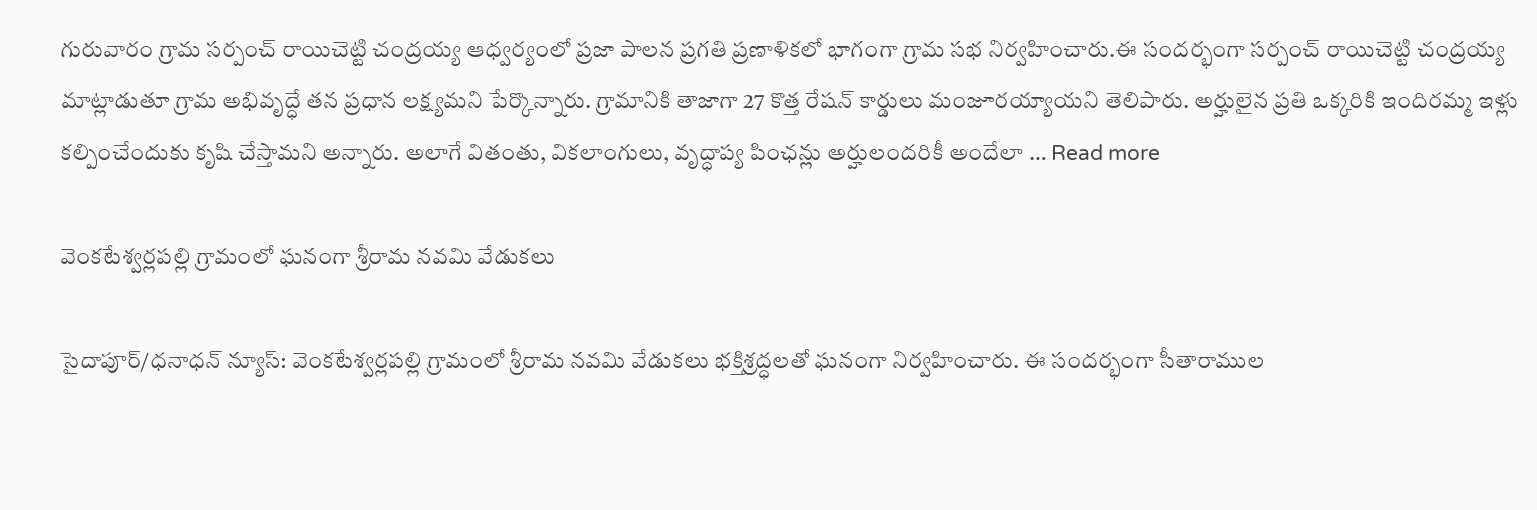గురువారం గ్రామ సర్పంచ్ రాయిచెట్టి చంద్రయ్య ఆధ్వర్యంలో ప్రజా పాలన ప్రగతి ప్రణాళికలో భాగంగా గ్రామ సభ నిర్వహించారు.ఈ సందర్భంగా సర్పంచ్ రాయిచెట్టి చంద్రయ్య మాట్లాడుతూ గ్రామ అభివృద్ధే తన ప్రధాన లక్ష్యమని పేర్కొన్నారు. గ్రామానికి తాజాగా 27 కొత్త రేషన్ కార్డులు మంజూరయ్యాయని తెలిపారు. అర్హులైన ప్రతి ఒక్కరికి ఇందిరమ్మ ఇళ్లు కల్పించేందుకు కృషి చేస్తామని అన్నారు. అలాగే వితంతు, వికలాంగులు, వృద్ధాప్య పింఛన్లు అర్హులందరికీ అందేలా … Read more

వెంకటేశ్వర్లపల్లి గ్రామంలో ఘనంగా శ్రీరామ నవమి వేడుకలు

సైదాపూర్/ధనాధన్ న్యూస్: వెంకటేశ్వర్లపల్లి గ్రామంలో శ్రీరామ నవమి వేడుకలు భక్తిశ్రద్ధలతో ఘనంగా నిర్వహించారు. ఈ సందర్భంగా సీతారాముల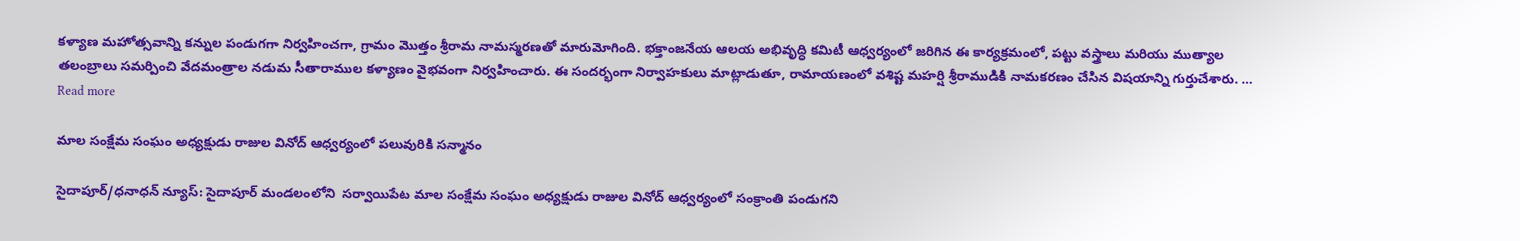కళ్యాణ మహోత్సవాన్ని కన్నుల పండుగగా నిర్వహించగా, గ్రామం మొత్తం శ్రీరామ నామస్మరణతో మారుమోగింది. భక్తాంజనేయ ఆలయ అభివృద్ధి కమిటీ ఆధ్వర్యంలో జరిగిన ఈ కార్యక్రమంలో, పట్టు వస్త్రాలు మరియు ముత్యాల తలంబ్రాలు సమర్పించి వేదమంత్రాల నడుమ సీతారాముల కళ్యాణం వైభవంగా నిర్వహించారు. ఈ సందర్భంగా నిర్వాహకులు మాట్లాడుతూ, రామాయణంలో వశిష్ట మహర్షి శ్రీరాముడికి నామకరణం చేసిన విషయాన్ని గుర్తుచేశారు. … Read more

మాల సంక్షేమ సంఘం అధ్యక్షుడు రాజుల వినోద్ ఆధ్వర్యంలో పలువురికి సన్మానం

సైదాపూర్/ధనాధన్ న్యూస్: సైదాపూర్ మండలంలోని  సర్వాయిపేట మాల సంక్షేమ సంఘం అధ్యక్షుడు రాజుల వినోద్ ఆధ్వర్యంలో సంక్రాంతి పండుగని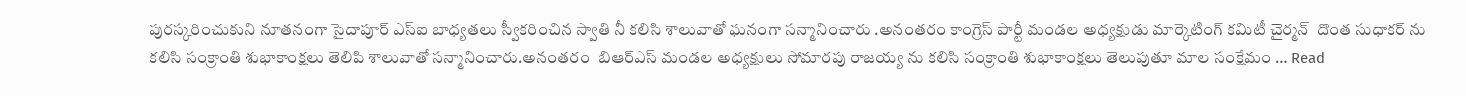పురస్కరించుకుని నూతనంగా సైదాపూర్ ఎస్ఐ బాధ్యతలు స్వీకరించిన స్వాతి నీ కలిసి శాలువాతో ఘనంగా సన్మానించారు .అనంతరం కాంగ్రెస్ పార్టీ మండల అధ్యక్షుడు మార్కెటింగ్ కమిటీ చైర్మన్  దొంత సుధాకర్ ను కలిసి సంక్రాంతి శుభాకాంక్షలు తెలిపి శాలువాతో సన్మానించారు.అనంతరం  బిఆర్ఎస్ మండల అధ్యక్షులు సోమారపు రాజయ్య ను కలిసి సంక్రాంతి శుభాకాంక్షలు తెలుపుతూ మాల సంక్షేమం … Read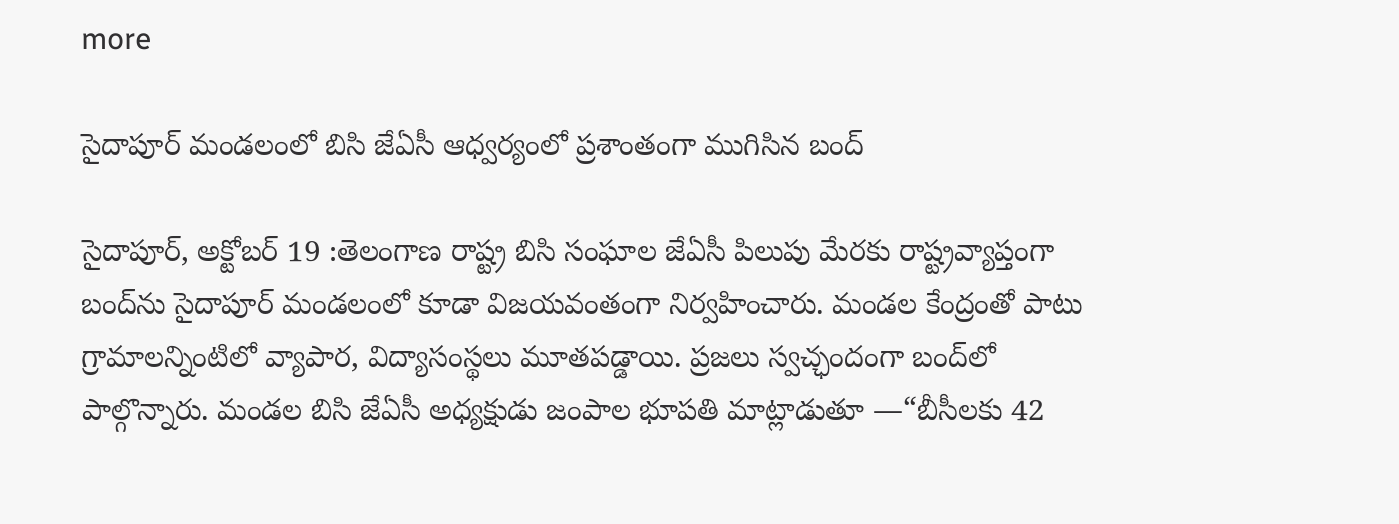more

సైదాపూర్ మండలంలో బిసి జేఏసీ ఆధ్వర్యంలో ప్రశాంతంగా ముగిసిన బంద్

సైదాపూర్, అక్టోబర్ 19 :తెలంగాణ రాష్ట్ర బిసి సంఘాల జేఏసీ పిలుపు మేరకు రాష్ట్రవ్యాప్తంగా బంద్‌ను సైదాపూర్ మండలంలో కూడా విజయవంతంగా నిర్వహించారు. మండల కేంద్రంతో పాటు గ్రామాలన్నింటిలో వ్యాపార, విద్యాసంస్థలు మూతపడ్డాయి. ప్రజలు స్వచ్ఛందంగా బంద్‌లో పాల్గొన్నారు. మండల బిసి జేఏసీ అధ్యక్షుడు జంపాల భూపతి మాట్లాడుతూ —“బీసీలకు 42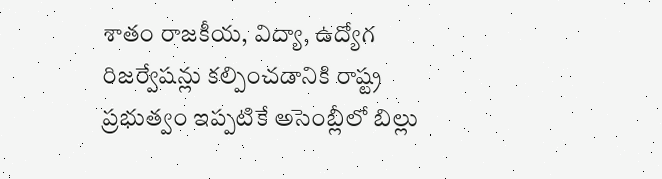శాతం రాజకీయ, విద్యా, ఉద్యోగ రిజర్వేషన్లు కల్పించడానికి రాష్ట్ర ప్రభుత్వం ఇప్పటికే అసెంబ్లీలో బిల్లు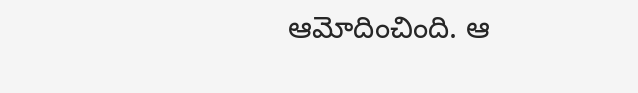ఆమోదించింది. ఆ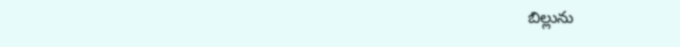బిల్లును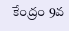కేంద్రం 9వ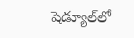షెడ్యూల్‌లో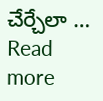చేర్చేలా … Read more